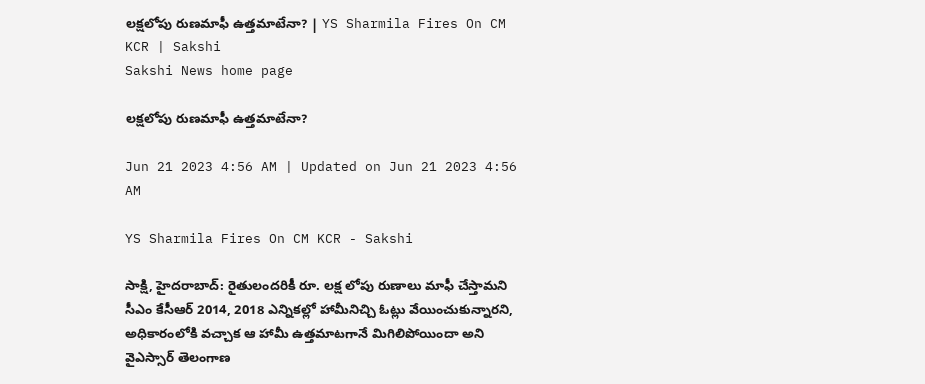లక్షలోపు రుణమాఫీ ఉత్తమాటేనా? | YS Sharmila Fires On CM KCR | Sakshi
Sakshi News home page

లక్షలోపు రుణమాఫీ ఉత్తమాటేనా?

Jun 21 2023 4:56 AM | Updated on Jun 21 2023 4:56 AM

YS Sharmila Fires On CM KCR - Sakshi

సాక్షి, హైదరాబాద్‌: రైతులందరికీ రూ. లక్ష లోపు రుణాలు మాఫీ చేస్తామని సీఎం కేసీఆర్‌ 2014, 2018 ఎన్నికల్లో హామీనిచ్చి ఓట్లు వేయించుకున్నారని, అధికారంలోకి వచ్చాక ఆ హామీ ఉత్తమాటగానే మిగిలిపోయిందా అని వైఎస్సార్‌ తెలంగాణ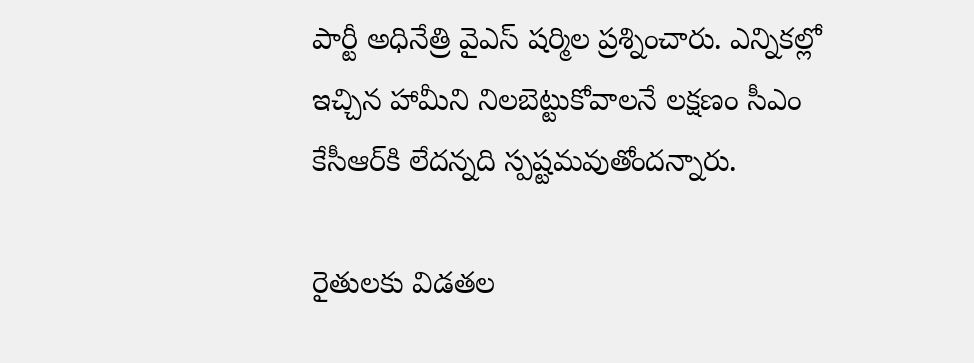పార్టీ అధినేత్రి వైఎస్‌ షర్మిల ప్రశ్నించారు. ఎన్నికల్లో ఇచ్చిన హామీని నిలబెట్టుకోవాలనే లక్షణం సీఎం కేసీఆర్‌కి లేదన్నది స్పష్టమవుతోందన్నారు.

రైతులకు విడతల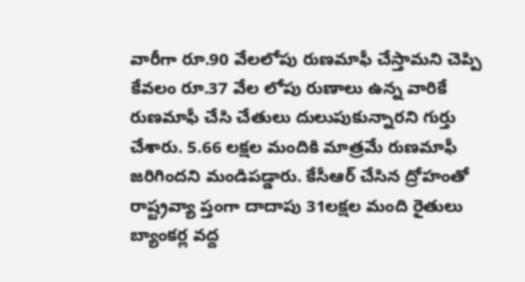వారీగా రూ.90 వేలలోపు రుణమాఫీ చేస్తామని చెప్పి కేవలం రూ.37 వేల లోపు రుణాలు ఉన్న వారికే రుణమాఫీ చేసి చేతులు దులుపుకున్నారని గుర్తు చేశారు. 5.66 లక్షల మందికి మాత్రమే రుణమాఫీ జరిగిందని మండిపడ్డారు. కేసీఆర్‌ చేసిన ద్రోహంతో రాష్ట్రవ్యా ప్తంగా దాదాపు 31లక్షల మంది రైతులు బ్యాంకర్ల వద్ద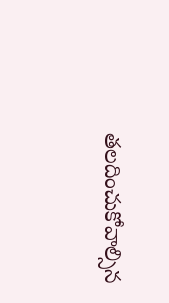తలదించుకోవాల్సిన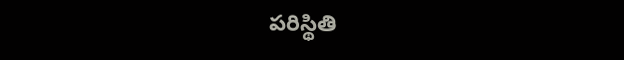పరిస్థితి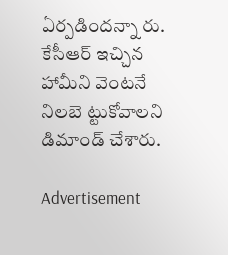ఏర్పడిందన్నా రు. కేసీఆర్‌ ఇచ్చిన హామీని వెంటనే నిలబె ట్టుకోవాలని డిమాండ్‌ చేశారు.

Advertisement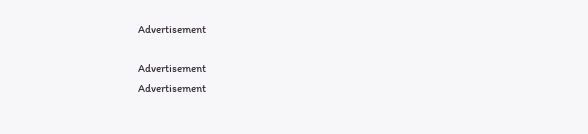Advertisement

Advertisement
Advertisement